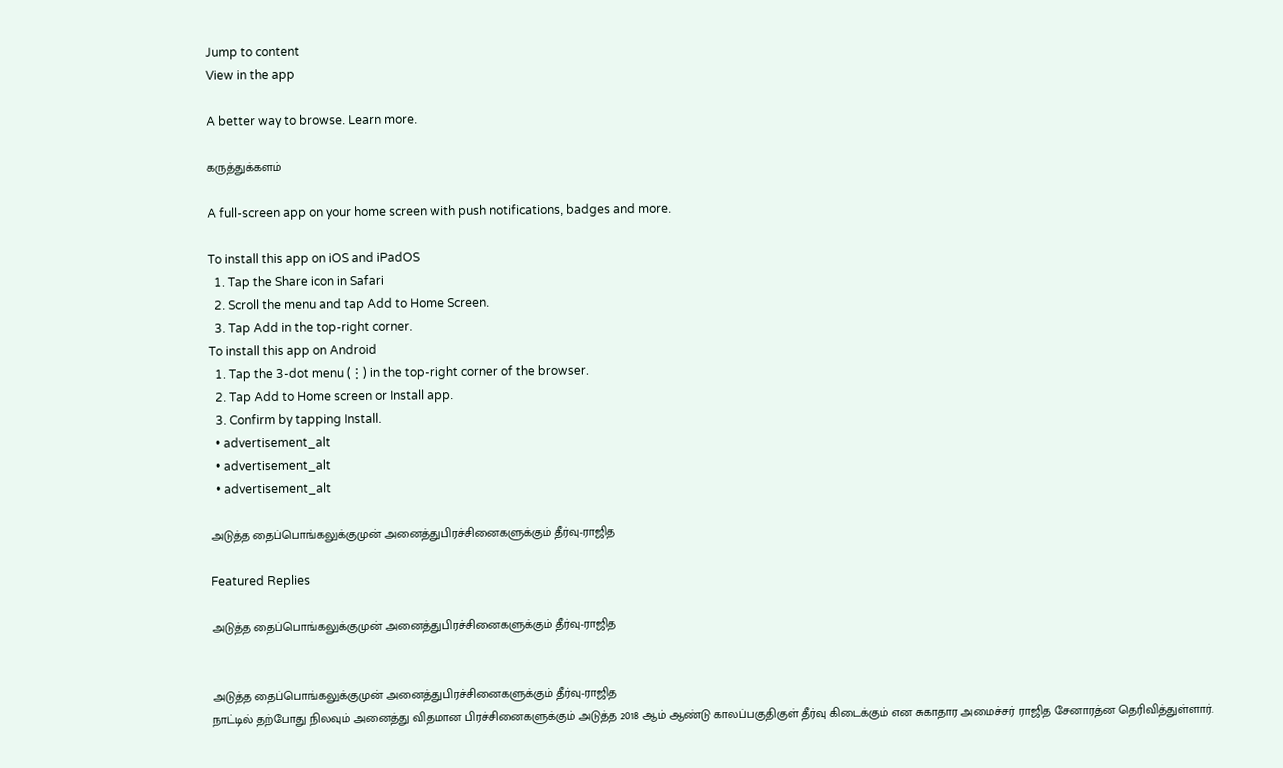Jump to content
View in the app

A better way to browse. Learn more.

கருத்துக்களம்

A full-screen app on your home screen with push notifications, badges and more.

To install this app on iOS and iPadOS
  1. Tap the Share icon in Safari
  2. Scroll the menu and tap Add to Home Screen.
  3. Tap Add in the top-right corner.
To install this app on Android
  1. Tap the 3-dot menu (⋮) in the top-right corner of the browser.
  2. Tap Add to Home screen or Install app.
  3. Confirm by tapping Install.
  • advertisement_alt
  • advertisement_alt
  • advertisement_alt

அடுத்த தைப்பொங்கலுக்குமுன் அனைத்துபிரச்சினைகளுக்கும் தீர்வு-ராஜித

Featured Replies

அடுத்த தைப்பொங்கலுக்குமுன் அனைத்துபிரச்சினைகளுக்கும் தீர்வு-ராஜித


அடுத்த தைப்பொங்கலுக்குமுன் அனைத்துபிரச்சினைகளுக்கும் தீர்வு-ராஜித
நாட்டில் தற்போது நிலவும் அனைத்து விதமான பிரச்சினைகளுக்கும் அடுத்த 2018 ஆம் ஆண்டு காலப்பகுதிகுள் தீர்வு கிடைக்கும் என சுகாதார அமைச்சர் ராஜித சேனாரத்ன தெரிவித்துள்ளார்.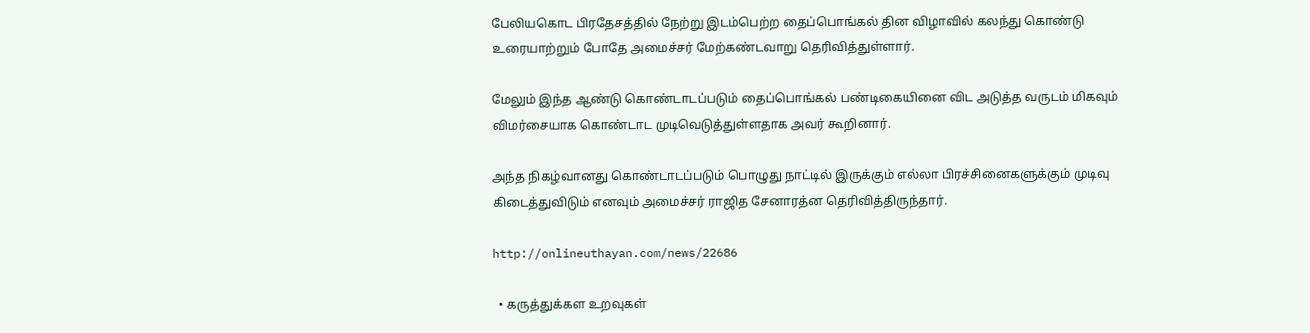பேலியகொட பிரதேசத்தில் நேற்று இடம்பெற்ற தைப்பொங்கல் தின விழாவில் கலந்து கொண்டு உரையாற்றும் போதே அமைச்சர் மேற்கண்டவாறு தெரிவித்துள்ளார்.

மேலும் இந்த ஆண்டு கொண்டாடப்படும் தைப்பொங்கல் பண்டிகையினை விட அடுத்த வருடம் மிகவும் விமர்சையாக கொண்டாட முடிவெடுத்துள்ளதாக அவர் கூறினார்.

அந்த நிகழ்வானது கொண்டாடப்படும் பொழுது நாட்டில் இருக்கும் எல்லா பிரச்சினைகளுக்கும் முடிவு கிடைத்துவிடும் எனவும் அமைச்சர் ராஜித சேனாரத்ன தெரிவித்திருந்தார்.

http://onlineuthayan.com/news/22686

  • கருத்துக்கள உறவுகள்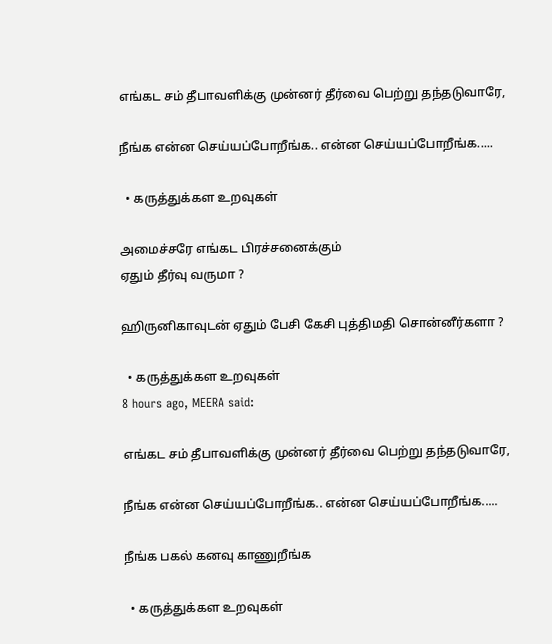எங்கட சம் தீபாவளிக்கு முன்னர் தீர்வை பெற்று தந்தடுவாரே,

நீங்க என்ன செய்யப்போறீங்க.. என்ன செய்யப்போறீங்க.....

  • கருத்துக்கள உறவுகள்

அமைச்சரே எங்கட பிரச்சனைக்கும்
ஏதும் தீர்வு வருமா ?

ஹிருனிகாவுடன் ஏதும் பேசி கேசி புத்திமதி சொன்னீர்களா ?

  • கருத்துக்கள உறவுகள்
8 hours ago, MEERA said:

எங்கட சம் தீபாவளிக்கு முன்னர் தீர்வை பெற்று தந்தடுவாரே,

நீங்க என்ன செய்யப்போறீங்க.. என்ன செய்யப்போறீங்க.....

நீங்க பகல் கனவு காணுறீங்க

  • கருத்துக்கள உறவுகள்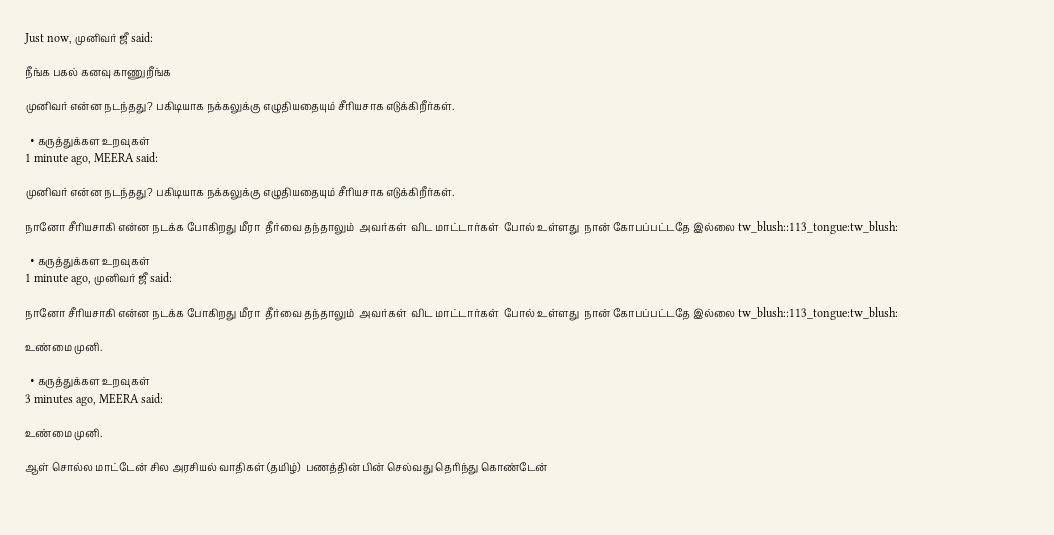Just now, முனிவர் ஜீ said:

நீங்க பகல் கனவு காணுறீங்க

முனிவர் என்ன நடந்தது? பகிடியாக நக்கலுக்கு எழுதியதையும் சீரியசாக எடுக்கிறீர்கள்.

  • கருத்துக்கள உறவுகள்
1 minute ago, MEERA said:

முனிவர் என்ன நடந்தது? பகிடியாக நக்கலுக்கு எழுதியதையும் சீரியசாக எடுக்கிறீர்கள்.

நானோ சீரியசாகி என்ன நடக்க போகிறது மீரா  தீர்வை தந்தாலும்  அவர்கள்  விட மாட்டார்கள்  போல் உள்ளது  நான் கோபப்பட்டதே இல்லை tw_blush::113_tongue:tw_blush:

  • கருத்துக்கள உறவுகள்
1 minute ago, முனிவர் ஜீ said:

நானோ சீரியசாகி என்ன நடக்க போகிறது மீரா  தீர்வை தந்தாலும்  அவர்கள்  விட மாட்டார்கள்  போல் உள்ளது  நான் கோபப்பட்டதே இல்லை tw_blush::113_tongue:tw_blush:

உண்மை முனி.

  • கருத்துக்கள உறவுகள்
3 minutes ago, MEERA said:

உண்மை முனி.

ஆள் சொல்ல மாட்டேன் சில அரசியல் வாதிகள் (தமிழ்)  பணத்தின் பின் செல்வது தெரிந்து கொண்டேன்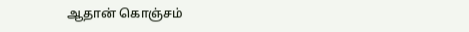ஆதான் கொஞ்சம்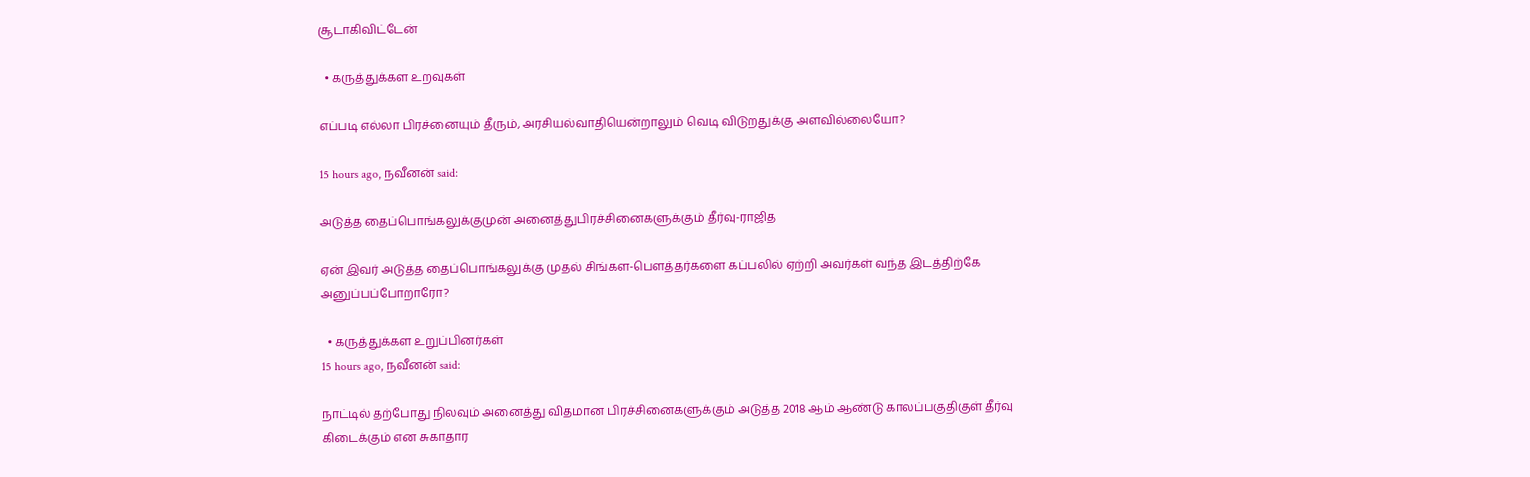சூடாகிவிட்டேன்

  • கருத்துக்கள உறவுகள்

எப்படி எல்லா பிரச்னையும் தீரும், அரசியல்வாதியென்றாலும் வெடி விடுறதுக்கு அளவில்லையோ?

15 hours ago, நவீனன் said:

அடுத்த தைப்பொங்கலுக்குமுன் அனைத்துபிரச்சினைகளுக்கும் தீர்வு-ராஜித

ஏன் இவர் அடுத்த தைப்பொங்கலுக்கு முதல் சிங்கள-பௌத்தர்களை கப்பலில் ஏற்றி அவர்கள் வந்த இடத்திற்கே அனுப்பப்போறாரோ?

  • கருத்துக்கள உறுப்பினர்கள்
15 hours ago, நவீனன் said:

நாட்டில் தற்போது நிலவும் அனைத்து விதமான பிரச்சினைகளுக்கும் அடுத்த 2018 ஆம் ஆண்டு காலப்பகுதிகுள் தீர்வு கிடைக்கும் என சுகாதார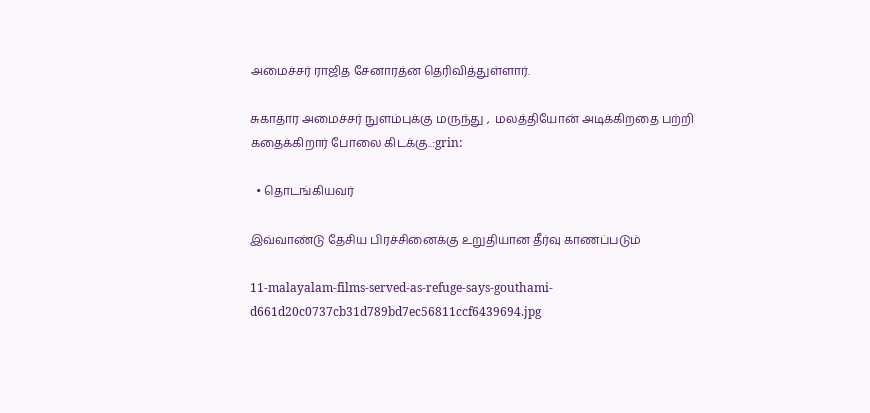அமைச்சர் ராஜித சேனாரத்ன தெரிவித்துள்ளார்.

சுகாதார அமைச்சர் நுளம்புக்கு மருந்து ,  மலத்தியோன் அடிக்கிறதை பற்றி கதைக்கிறார் போலை கிடக்கு..:grin:

  • தொடங்கியவர்

இவ்வாண்டு தேசிய பிரச்சினைக்கு உறுதியான தீர்வு காணப்படும்

11-malayalam-films-served-as-refuge-says-gouthami-d661d20c0737cb31d789bd7ec56811ccf6439694.jpg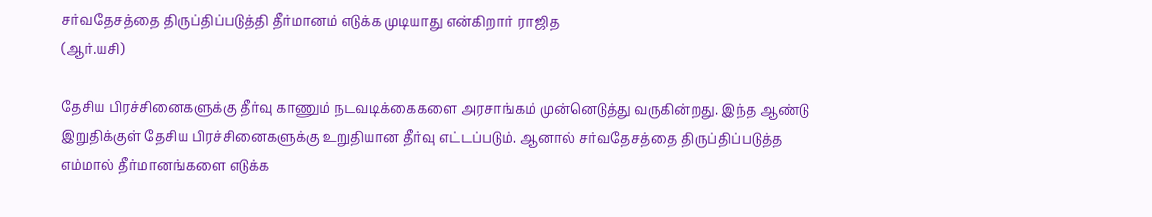சர்வதேசத்தை திருப்திப்படுத்தி தீர்மானம் எடுக்க முடியாது என்கிறார் ராஜித
(ஆர்.யசி)

தேசிய பிரச்சினைகளுக்கு தீர்வு காணும் நடவடிக்கைகளை அரசாங்கம் முன்னெடுத்து வருகின்றது. இந்த ஆண்டு இறுதிக்குள் தேசிய பிரச்சினைகளுக்கு உறுதியான தீர்வு எட்டப்படும். ஆனால் சர்வதேசத்தை திருப்திப்படுத்த எம்மால் தீர்மானங்களை எடுக்க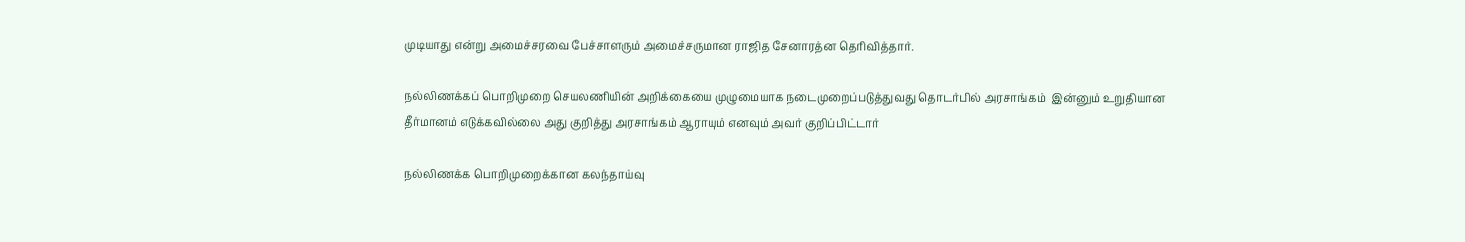முடியாது என்று அமைச்சரவை பேச்சாளரும் அமைச்சருமான ராஜித சேனாரத்ன தெரிவித்தார்.

நல்லிணக்கப் பொறிமுறை செயலணியின் அறிக்கையை முழுமையாக நடைமுறைப்படுத்துவது தொடர்பில் அரசாங்கம்  இன்னும் உறுதியான தீர்மானம் எடுக்கவில்லை அது குறித்து அரசாங்கம் ஆராயும் எனவும் அவர் குறிப்பிட்டார்

நல்லிணக்க பொறிமுறைக்கான கலந்தாய்வு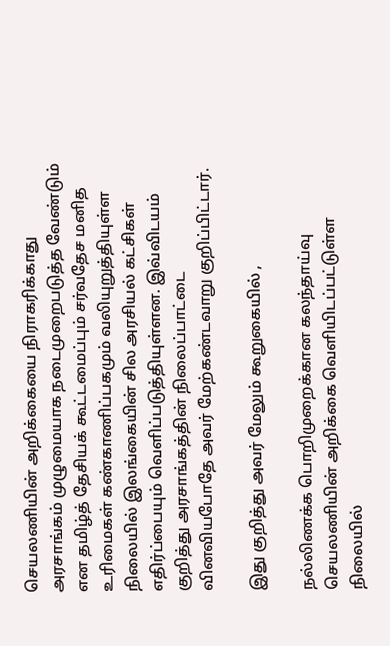செயலணியின் அறிக்கையை நிராகரிக்காது அரசாங்கம் முழுமையாக நடைமுறைபடுத்த வேண்டும் என தமிழ்த் தேசியக் கூட்டமைப்பும் சர்வதேச மனித உரிமைகள் கண்காணிப்பகமும் வலியுறுத்தியுள்ள நிலையில் இலங்கையின் சில அரசியல் கட்சிகள் எதிர்ப்பையும் வெளிப்படுத்தியுள்ளன. இவ்விடயம் குறித்து அரசாங்கத்தின் நிலைப்பாட்டை வினவியபோதே அவர் மேற்கண்டவாறு குறிப்பிட்டார்.

இது குறித்து அவர் மேலும் கூறுகையில் ,

நல்லிணக்க பொறிமுறைக்கான கலந்தாய்வு செயலணியின் அறிக்கை வெளியிடப்பட்டுள்ள நிலையில்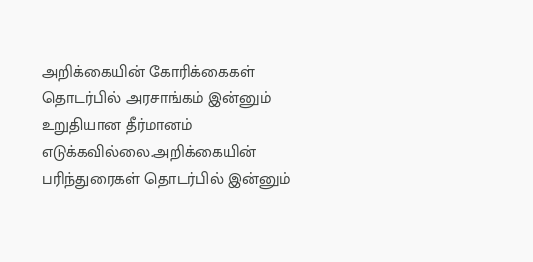அறிக்கையின் கோரிக்கைகள் தொடர்பில் அரசாங்கம் இன்னும் உறுதியான தீர்மானம் எடுக்கவில்லை.அறிக்கையின் பரிந்துரைகள் தொடர்பில் இன்னும்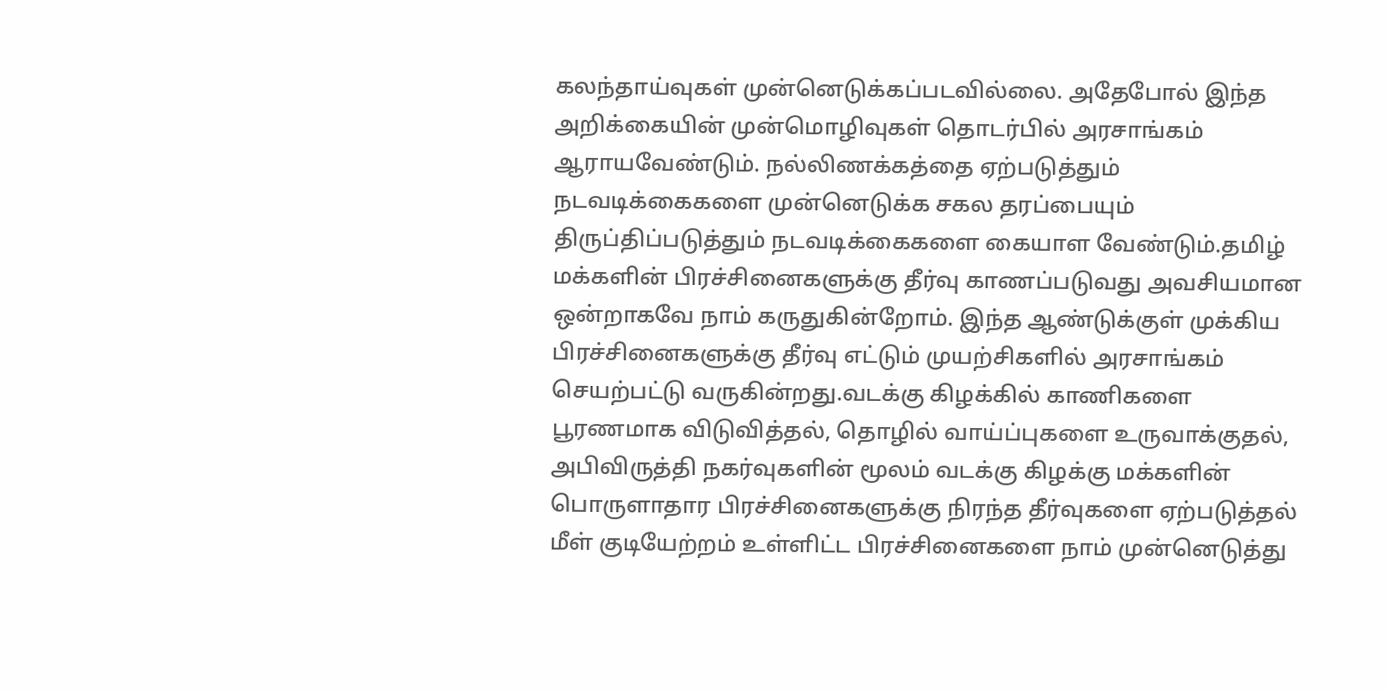கலந்தாய்வுகள் முன்னெடுக்கப்படவில்லை. அதேபோல் இந்த அறிக்கையின் முன்மொழிவுகள் தொடர்பில் அரசாங்கம் ஆராயவேண்டும். நல்லிணக்கத்தை ஏற்படுத்தும் நடவடிக்கைகளை முன்னெடுக்க சகல தரப்பையும் திருப்திப்படுத்தும் நடவடிக்கைகளை கையாள வேண்டும்.தமிழ் மக்களின் பிரச்சினைகளுக்கு தீர்வு காணப்படுவது அவசியமான ஒன்றாகவே நாம் கருதுகின்றோம். இந்த ஆண்டுக்குள் முக்கிய பிரச்சினைகளுக்கு தீர்வு எட்டும் முயற்சிகளில் அரசாங்கம் செயற்பட்டு வருகின்றது.வடக்கு கிழக்கில் காணிகளை பூரணமாக விடுவித்தல், தொழில் வாய்ப்புகளை உருவாக்குதல், அபிவிருத்தி நகர்வுகளின் மூலம் வடக்கு கிழக்கு மக்களின் பொருளாதார பிரச்சினைகளுக்கு நிரந்த தீர்வுகளை ஏற்படுத்தல் மீள் குடியேற்றம் உள்ளிட்ட பிரச்சினைகளை நாம் முன்னெடுத்து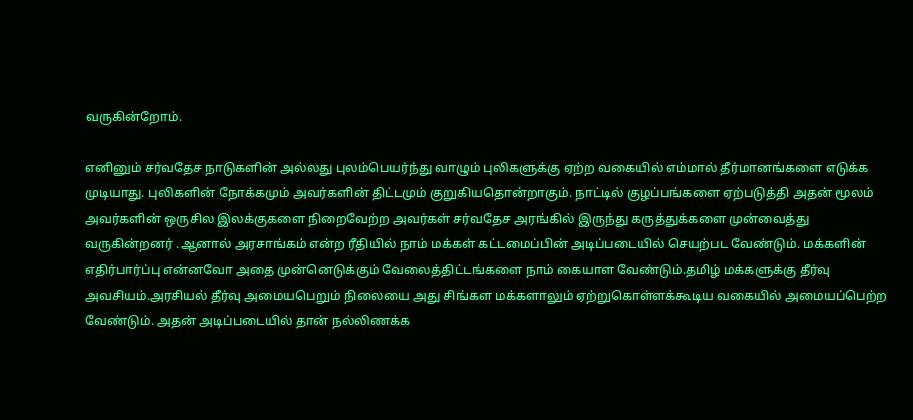வருகின்றோம்.

எனினும் சர்வதேச நாடுகளின் அல்லது புலம்பெயர்ந்து வாழும் புலிகளுக்கு ஏற்ற வகையில் எம்மால் தீர்மானங்களை எடுக்க முடியாது. புலிகளின் நோக்கமும் அவர்களின் திட்டமும் குறுகியதொன்றாகும். நாட்டில் குழப்பங்களை ஏற்படுத்தி அதன் மூலம் அவர்களின் ஒருசில இலக்குகளை நிறைவேற்ற அவர்கள் சர்வதேச அரங்கில் இருந்து கருத்துக்களை முன்வைத்து வருகின்றனர் .ஆனால் அரசாங்கம் என்ற ரீதியில் நாம் மக்கள் கட்டமைப்பின் அடிப்படையில் செயற்பட வேண்டும். மக்களின் எதிர்பார்ப்பு என்னவோ அதை முன்னெடுக்கும் வேலைத்திட்டங்களை நாம் கையாள வேண்டும்.தமிழ் மக்களுக்கு தீர்வு அவசியம்.அரசியல் தீர்வு அமையபெறும் நிலையை அது சிங்கள மக்களாலும் ஏற்றுகொள்ளக்கூடிய வகையில் அமையப்பெற்ற வேண்டும். அதன் அடிப்படையில் தான் நல்லிணக்க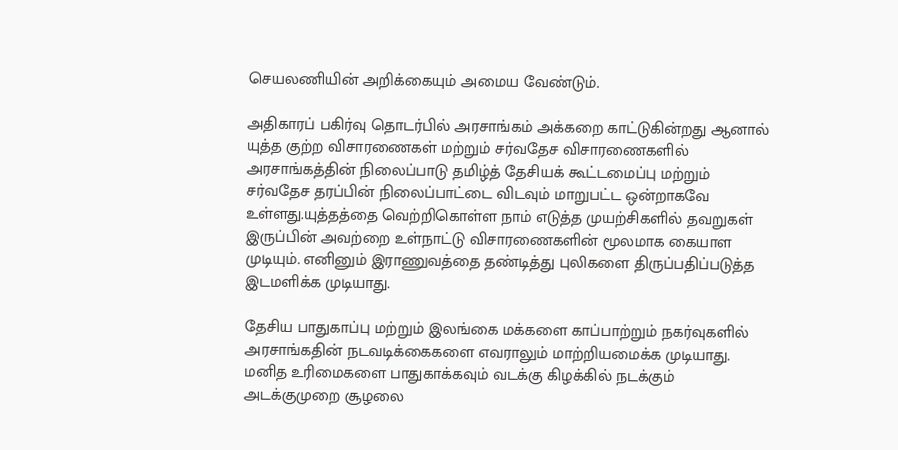செயலணியின் அறிக்கையும் அமைய வேண்டும்.

அதிகாரப் பகிர்வு தொடர்பில் அரசாங்கம் அக்கறை காட்டுகின்றது ஆனால் யுத்த குற்ற விசாரணைகள் மற்றும் சர்வதேச விசாரணைகளில் அரசாங்கத்தின் நிலைப்பாடு தமிழ்த் தேசியக் கூட்டமைப்பு மற்றும் சர்வதேச தரப்பின் நிலைப்பாட்டை விடவும் மாறுபட்ட ஒன்றாகவே உள்ளது.யுத்தத்தை வெற்றிகொள்ள நாம் எடுத்த முயற்சிகளில் தவறுகள் இருப்பின் அவற்றை உள்நாட்டு விசாரணைகளின் மூலமாக கையாள முடியும். எனினும் இராணுவத்தை தண்டித்து புலிகளை திருப்பதிப்படுத்த இடமளிக்க முடியாது.

தேசிய பாதுகாப்பு மற்றும் இலங்கை மக்களை காப்பாற்றும் நகர்வுகளில் அரசாங்கதின் நடவடிக்கைகளை எவராலும் மாற்றியமைக்க முடியாது. மனித உரிமைகளை பாதுகாக்கவும் வடக்கு கிழக்கில் நடக்கும் அடக்குமுறை சூழலை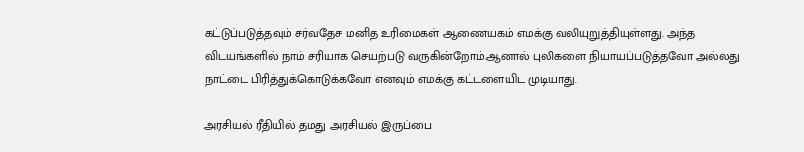கட்டுப்படுத்தவும் சர்வதேச மனித உரிமைகள் ஆணையகம் எமக்கு வலியுறுத்தியுள்ளது. அந்த விடயங்களில் நாம் சரியாக செயற்படு வருகின்றோம்.ஆனால் புலிகளை நியாயப்படுத்தவோ அல்லது நாட்டை பிரித்துக்கொடுக்கவோ எனவும் எமக்கு கட்டளையிட முடியாது.

அரசியல் ரீதியில் தமது அரசியல் இருப்பை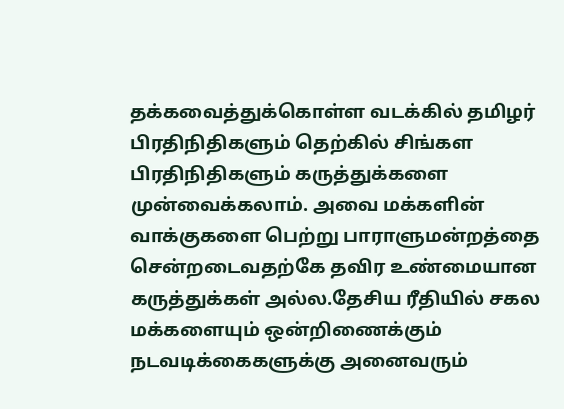தக்கவைத்துக்கொள்ள வடக்கில் தமிழர் பிரதிநிதிகளும் தெற்கில் சிங்கள பிரதிநிதிகளும் கருத்துக்களை முன்வைக்கலாம். அவை மக்களின் வாக்குகளை பெற்று பாராளுமன்றத்தை சென்றடைவதற்கே தவிர உண்மையான கருத்துக்கள் அல்ல.தேசிய ரீதியில் சகல மக்களையும் ஒன்றிணைக்கும் நடவடிக்கைகளுக்கு அனைவரும்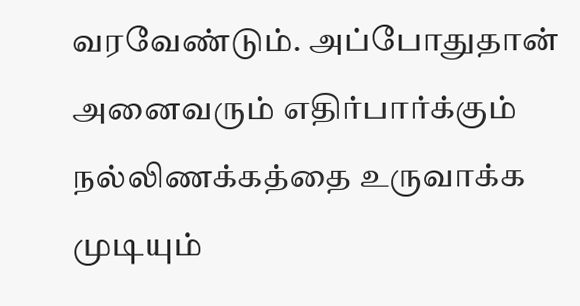வரவேண்டும். அப்போதுதான் அனைவரும் எதிர்பார்க்கும் நல்லிணக்கத்தை உருவாக்க முடியும்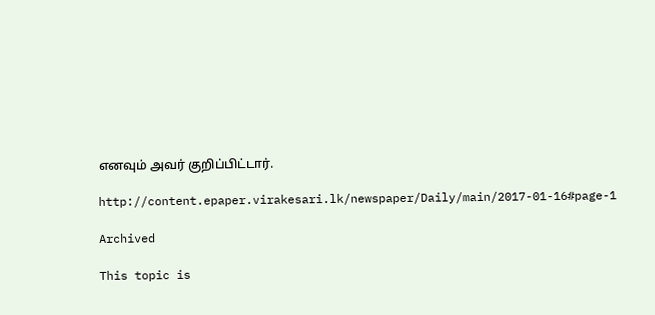எனவும் அவர் குறிப்பிட்டார்.

http://content.epaper.virakesari.lk/newspaper/Daily/main/2017-01-16#page-1

Archived

This topic is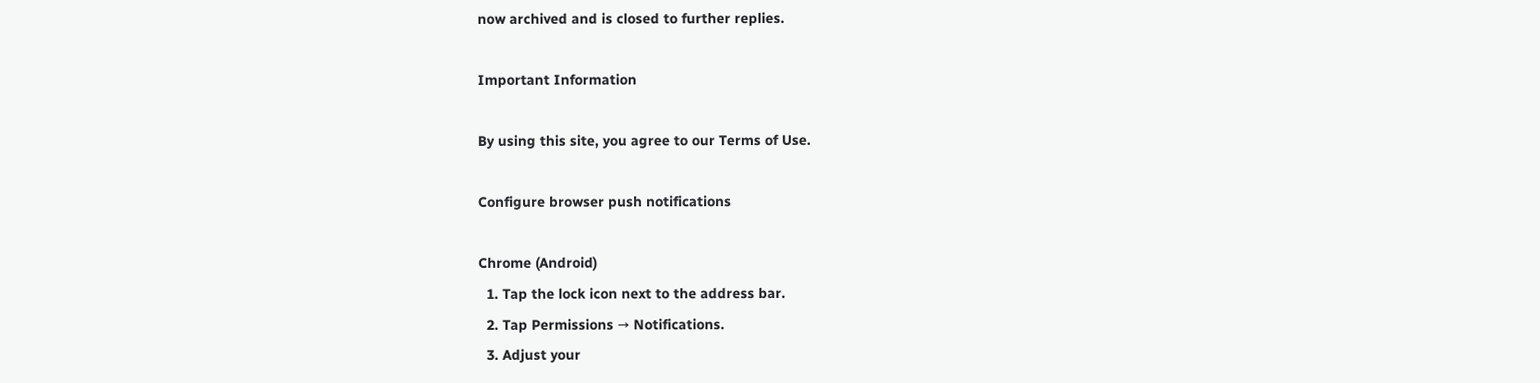now archived and is closed to further replies.

Important Information

By using this site, you agree to our Terms of Use.

Configure browser push notifications

Chrome (Android)
  1. Tap the lock icon next to the address bar.
  2. Tap Permissions → Notifications.
  3. Adjust your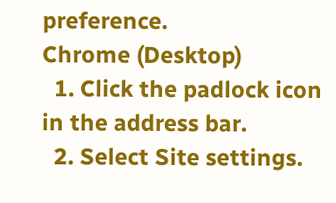preference.
Chrome (Desktop)
  1. Click the padlock icon in the address bar.
  2. Select Site settings.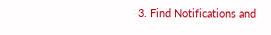3. Find Notifications and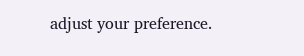adjust your preference.